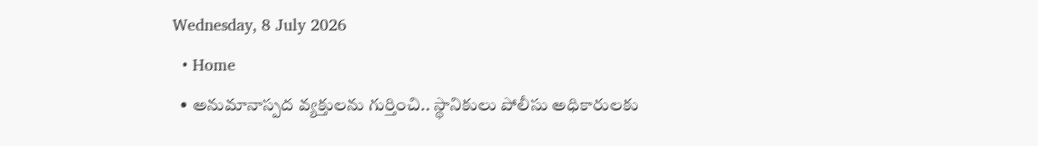Wednesday, 8 July 2026
  • Home
  • అనుమానాస్పద వ్యక్తులను గుర్తించి.. స్థానికులు పోలీసు అధికారులకు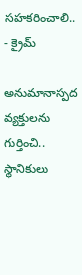సహకరించాలి..
- క్రైమ్

అనుమానాస్పద వ్యక్తులను గుర్తించి.. స్థానికులు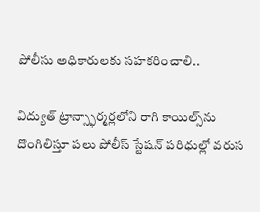పోలీసు అధికారులకు సహకరించాలి..

విద్యుత్ ట్రాన్స్ఫార్మర్లలోని రాగి కాయిల్స్‌ను దొంగిలిస్తూ పలు పోలీస్ స్టేషన్ పరిధుల్లో వరుస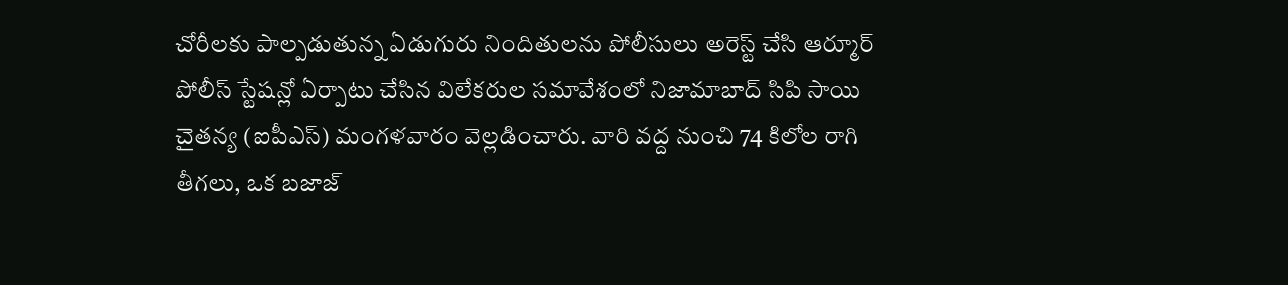చోరీలకు పాల్పడుతున్న ఏడుగురు నిందితులను పోలీసులు అరెస్ట్ చేసి ఆర్మూర్ పోలీస్ స్టేషన్లో ఏర్పాటు చేసిన విలేకరుల సమావేశంలో నిజామాబాద్ సిపి సాయి చైతన్య (ఐపీఎస్) మంగళవారం వెల్లడించారు. వారి వద్ద నుంచి 74 కిలోల రాగి తీగలు, ఒక బజాజ్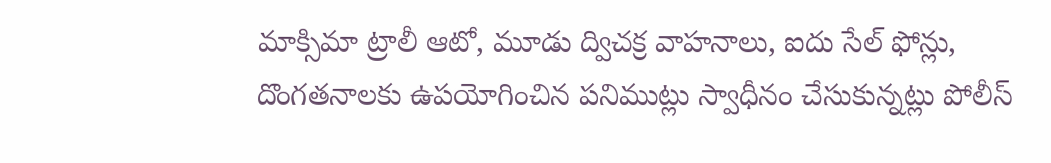మాక్సిమా ట్రాలీ ఆటో, మూడు ద్విచక్ర వాహనాలు, ఐదు సేల్ ఫోన్లు, దొంగతనాలకు ఉపయోగించిన పనిముట్లు స్వాధీనం చేసుకున్నట్లు పోలీస్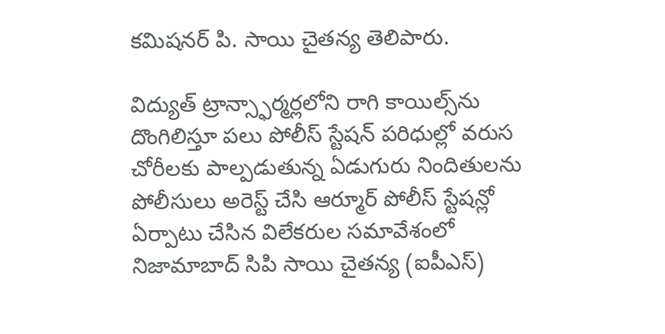కమిషనర్ పి. సాయి చైతన్య తెలిపారు.

విద్యుత్ ట్రాన్స్ఫార్మర్లలోని రాగి కాయిల్స్‌ను దొంగిలిస్తూ పలు పోలీస్ స్టేషన్ పరిధుల్లో వరుస చోరీలకు పాల్పడుతున్న ఏడుగురు నిందితులను పోలీసులు అరెస్ట్ చేసి ఆర్మూర్ పోలీస్ స్టేషన్లో ఏర్పాటు చేసిన విలేకరుల సమావేశంలో నిజామాబాద్ సిపి సాయి చైతన్య (ఐపీఎస్)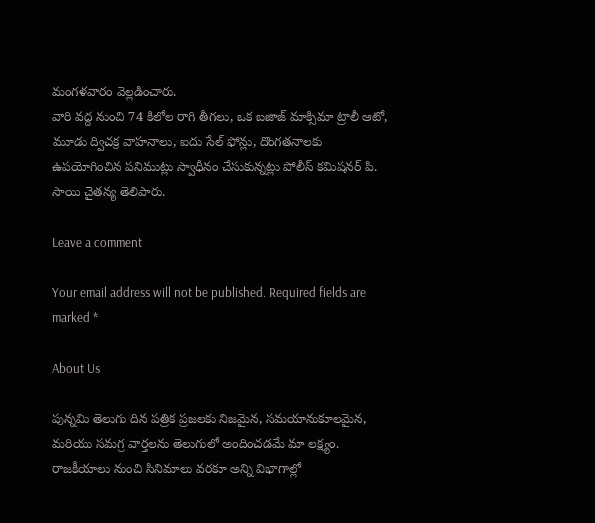మంగళవారం వెల్లడించారు.
వారి వద్ద నుంచి 74 కిలోల రాగి తీగలు, ఒక బజాజ్ మాక్సిమా ట్రాలీ ఆటో, మూడు ద్విచక్ర వాహనాలు, ఐదు సేల్ ఫోన్లు, దొంగతనాలకు ఉపయోగించిన పనిముట్లు స్వాధీనం చేసుకున్నట్లు పోలీస్ కమిషనర్ పి. సాయి చైతన్య తెలిపారు.

Leave a comment

Your email address will not be published. Required fields are marked *

About Us

పున్నమి తెలుగు దిన పత్రిక ప్రజలకు నిజమైన, సమయానుకూలమైన, మరియు సమగ్ర వార్తలను తెలుగులో అందించడమే మా లక్ష్యం.
రాజకీయాలు నుంచి సినిమాలు వరకూ అన్ని విభాగాల్లో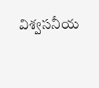విశ్వసనీయ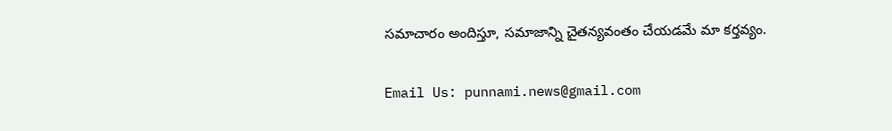సమాచారం అందిస్తూ, సమాజాన్ని చైతన్యవంతం చేయడమే మా కర్తవ్యం.

Email Us: punnami.news@gmail.com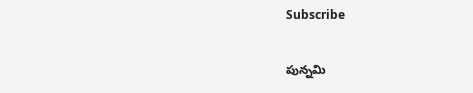Subscribe

పున్నమి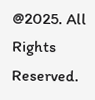@2025. All Rights Reserved.